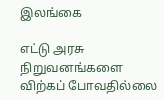இலங்கை

எட்டு அரசு நிறுவனங்களை விற்கப் போவதில்லை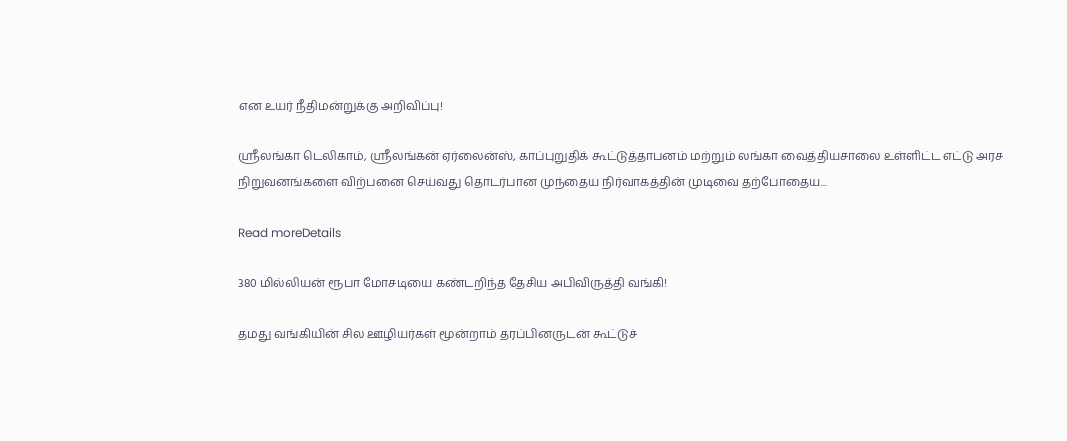என உயர் நீதிமன்றுக்கு அறிவிப்பு!

ஸ்ரீலங்கா டெலிகாம், ஸ்ரீலங்கன் ஏர்லைன்ஸ், காப்புறுதிக் கூட்டுத்தாபனம் மற்றும் லங்கா வைத்தியசாலை உள்ளிட்ட எட்டு அரச நிறுவனங்களை விற்பனை செய்வது தொடர்பான முந்தைய நிர்வாகத்தின் முடிவை தற்போதைய...

Read moreDetails

380 மில்லியன் ரூபா மோசடியை கண்டறிந்த தேசிய அபிவிருத்தி வங்கி!

தமது வங்கியின் சில ஊழியர்கள் மூன்றாம் தரப்பினருடன் கூட்டுச்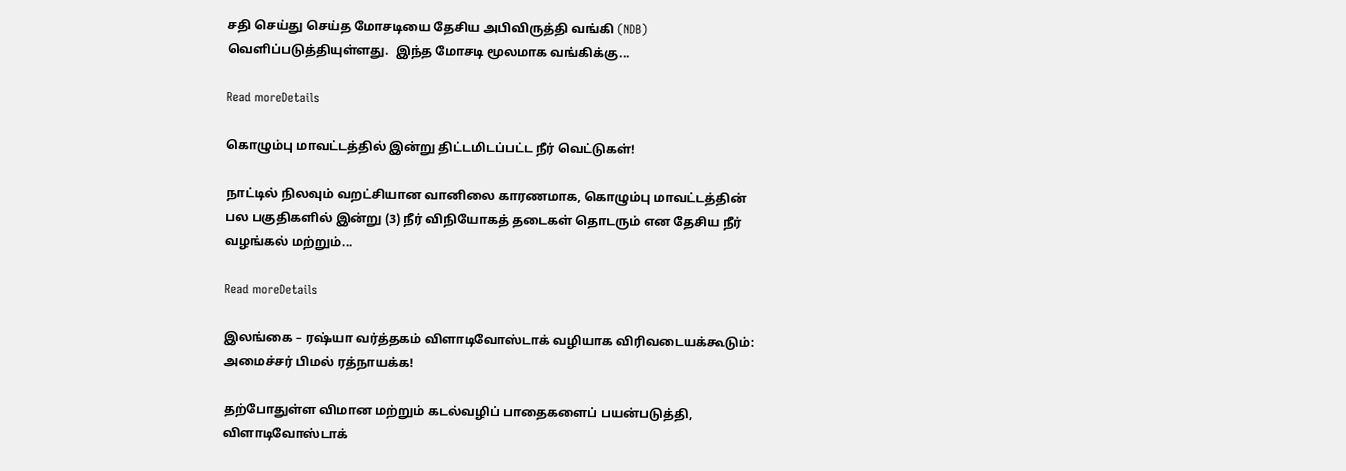சதி செய்து செய்த மோசடியை தேசிய அபிவிருத்தி வங்கி (NDB) வெளிப்படுத்தியுள்ளது.  இந்த மோசடி மூலமாக வங்கிக்கு...

Read moreDetails

கொழும்பு மாவட்டத்தில் இன்று திட்டமிடப்பட்ட நீர் வெட்டுகள்!

நாட்டில் நிலவும் வறட்சியான வானிலை காரணமாக, கொழும்பு மாவட்டத்தின் பல பகுதிகளில் இன்று (3) நீர் விநியோகத் தடைகள் தொடரும் என தேசிய நீர் வழங்கல் மற்றும்...

Read moreDetails

இலங்கை – ரஷ்யா வர்த்தகம் விளாடிவோஸ்டாக் வழியாக விரிவடையக்கூடும்: அமைச்சர் பிமல் ரத்நாயக்க!

தற்போதுள்ள விமான மற்றும் கடல்வழிப் பாதைகளைப் பயன்படுத்தி, விளாடிவோஸ்டாக்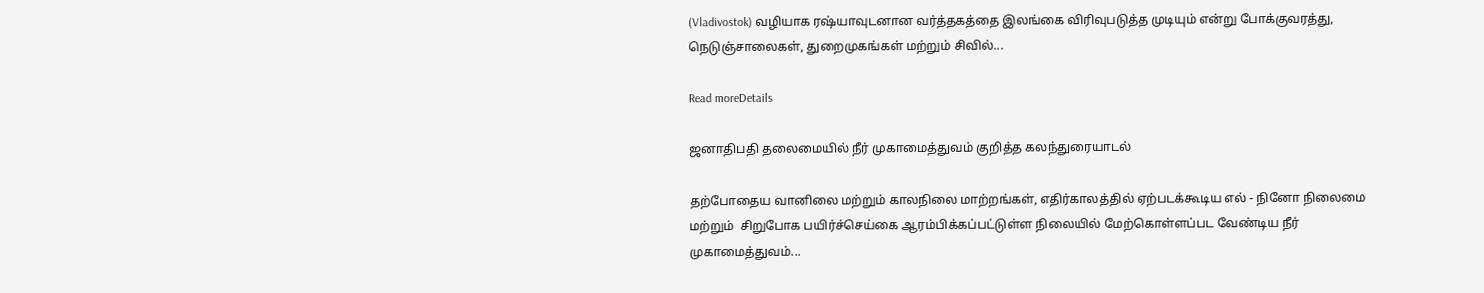(Vladivostok) வழியாக ரஷ்யாவுடனான வர்த்தகத்தை இலங்கை விரிவுபடுத்த முடியும் என்று போக்குவரத்து, நெடுஞ்சாலைகள், துறைமுகங்கள் மற்றும் சிவில்...

Read moreDetails

ஜனாதிபதி தலைமையில் நீர் முகாமைத்துவம் குறித்த கலந்துரையாடல்

தற்போதைய வானிலை மற்றும் காலநிலை மாற்றங்கள், எதிர்காலத்தில் ஏற்படக்கூடிய எல் - நினோ நிலைமை மற்றும்  சிறுபோக பயிர்ச்செய்கை ஆரம்பிக்கப்பட்டுள்ள நிலையில் மேற்கொள்ளப்பட வேண்டிய நீர் முகாமைத்துவம்...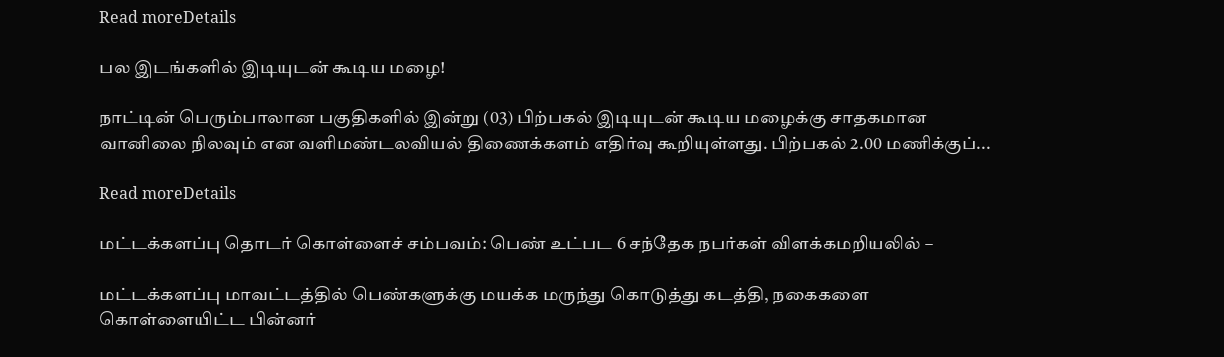Read moreDetails

பல இடங்களில் இடியுடன் கூடிய மழை!

நாட்டின் பெரும்பாலான பகுதிகளில் இன்று (03) பிற்பகல் இடியுடன் கூடிய மழைக்கு சாதகமான வானிலை நிலவும் என வளிமண்டலவியல் திணைக்களம் எதிர்வு கூறியுள்ளது. பிற்பகல் 2.00 மணிக்குப்...

Read moreDetails

மட்டக்களப்பு தொடர் கொள்ளைச் சம்பவம்: பெண் உட்பட 6 சந்தேக நபர்கள் விளக்கமறியலில் –

மட்டக்களப்பு மாவட்டத்தில் பெண்களுக்கு மயக்க மருந்து கொடுத்து கடத்தி, நகைகளை கொள்ளையிட்ட பின்னர்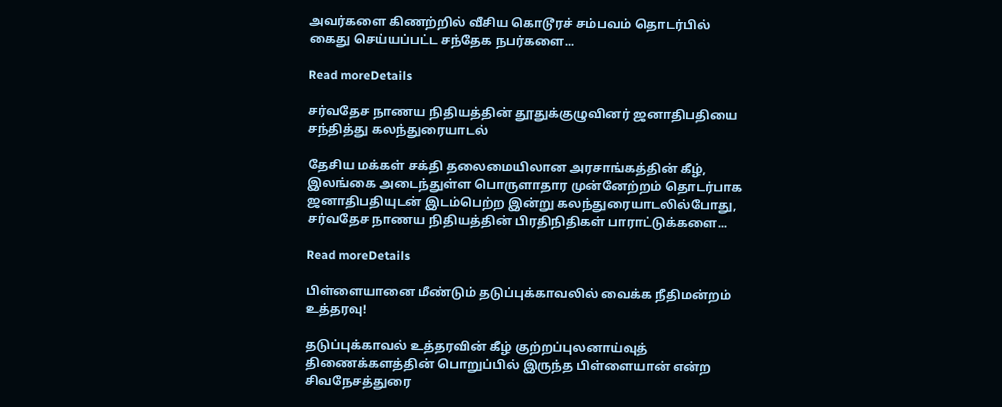அவர்களை கிணற்றில் வீசிய கொடூரச் சம்பவம் தொடர்பில் கைது செய்யப்பட்ட சந்தேக நபர்களை...

Read moreDetails

சர்வதேச நாணய நிதியத்தின் தூதுக்குழுவினர் ஜனாதிபதியை சந்தித்து கலந்துரையாடல்

தேசிய மக்கள் சக்தி தலைமையிலான அரசாங்கத்தின் கீழ், இலங்கை அடைந்துள்ள பொருளாதார முன்னேற்றம் தொடர்பாக ஜனாதிபதியுடன் இடம்பெற்ற இன்று கலந்துரையாடலில்போது, சர்வதேச நாணய நிதியத்தின் பிரதிநிதிகள் பாராட்டுக்களை...

Read moreDetails

பிள்ளையானை மீண்டும் தடுப்புக்காவலில் வைக்க நீதிமன்றம் உத்தரவு!

தடுப்புக்காவல் உத்தரவின் கீழ் குற்றப்புலனாய்வுத் திணைக்களத்தின் பொறுப்பில் இருந்த பிள்ளையான் என்ற சிவநேசத்துரை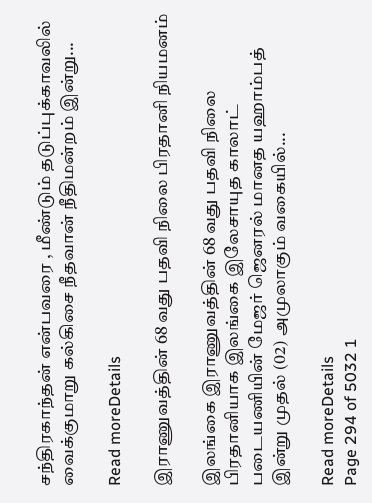சந்திரகாந்தன் என்பவரை , மீண்டும் தடுப்புக்காவலில் வைக்குமாறு கல்கிசை நீதவான் நீதிமன்றம் இன்று...

Read moreDetails

இராணுவத்தின் 68 வது பதவி நிலை பிரதானி நியமனம்

இலங்கை இராணுவத்தின் 68 வது பதவி நிலை பிரதானியாக இலங்கை இலேசாயுத காலாட் படையணியின் மேஜர் ஜெனரல் மானத யஹாம்பத் இன்று முதல் (02) அமுலாகும் வகையில்...

Read moreDetails
Page 294 of 5032 1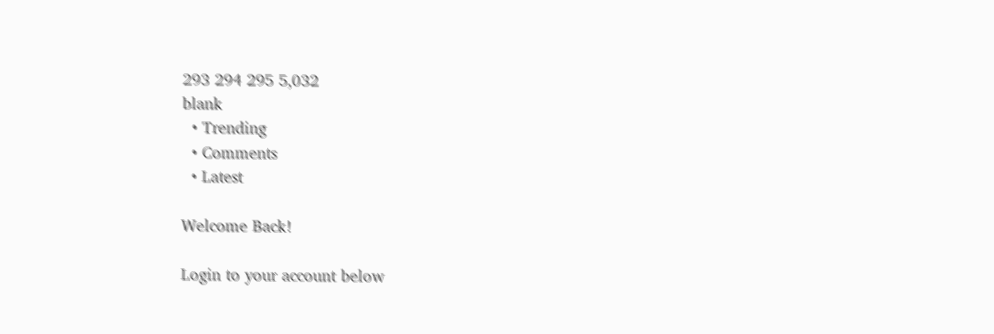293 294 295 5,032
blank
  • Trending
  • Comments
  • Latest

Welcome Back!

Login to your account below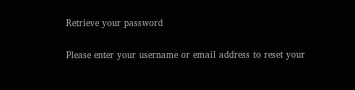Retrieve your password

Please enter your username or email address to reset your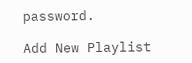password.

Add New Playlist